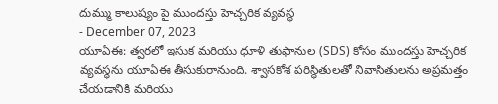దుమ్ము కాలుష్యం పై ముందస్తు హెచ్చరిక వ్యవస్థ
- December 07, 2023
యూఏఈ: త్వరలో ఇసుక మరియు ధూళి తుఫానుల (SDS) కోసం ముందస్తు హెచ్చరిక వ్యవస్థను యూఏఈ తీసుకురానుంది. శ్వాసకోశ పరిస్థితులతో నివాసితులను అప్రమత్తం చేయడానికి మరియు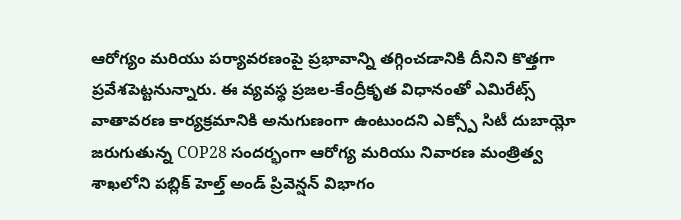ఆరోగ్యం మరియు పర్యావరణంపై ప్రభావాన్ని తగ్గించడానికి దీనిని కొత్తగా ప్రవేశపెట్టనున్నారు. ఈ వ్యవస్థ ప్రజల-కేంద్రీకృత విధానంతో ఎమిరేట్స్ వాతావరణ కార్యక్రమానికి అనుగుణంగా ఉంటుందని ఎక్స్పో సిటీ దుబాయ్లో జరుగుతున్న COP28 సందర్భంగా ఆరోగ్య మరియు నివారణ మంత్రిత్వ శాఖలోని పబ్లిక్ హెల్త్ అండ్ ప్రివెన్షన్ విభాగం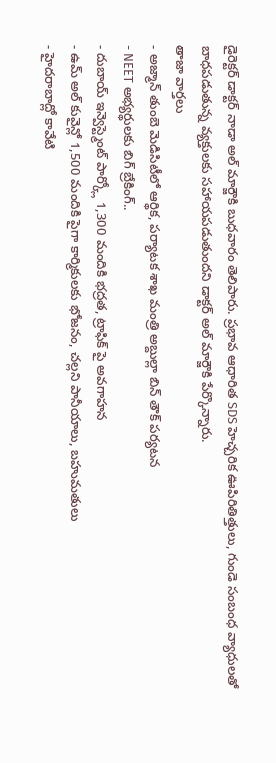డైరెక్టర్ డాక్టర్ నాడా అల్ మార్జౌకి బుధవారం తెలిపారు. ప్రభావ ఆధారిత SDS హెచ్చరిక ఊపిరితిత్తులు, గుండె సంబంధ వ్యాధులతో బాధపడుతున్న వ్యక్తులకు సహాయపడుతుందని డాక్టర్ అల్ మార్జౌకి పేర్కొన్నారు.
తాజా వార్తలు
- అజ్మాన్ తుంబె మెడిసిటీలో ఆర్థిక, పర్యాటక శాఖ మంత్రి అబ్దుల్లా బిన్ తౌక్ పర్యటన
- NEET అభ్యర్థులకు బిగ్ బ్రేకింగ్..
- దుబాయ్ ఇన్వెస్ట్మెంట్ పార్క్లో 1,300 మందికి భద్రత, ట్రాఫిక్ పై అవగాహన
- ఉమ్ అల్ కువైన్లో 1,500 మందికి పైగా కార్మికులకు భోజనం, చల్లని పానీయాలు, బహుమతులు
- హైదరాబాద్లో కావేటి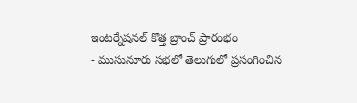ఇంటర్నేషనల్ కొత్త బ్రాంచ్ ప్రారంభం
- ముసునూరు సభలో తెలుగులో ప్రసంగించిన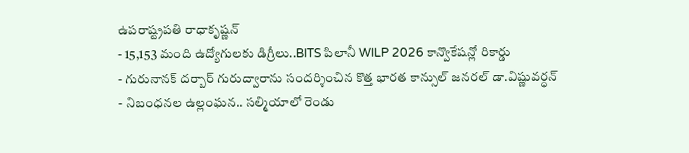ఉపరాష్ట్రపతి రాధాకృష్ణన్
- 15,153 మంది ఉద్యోగులకు డిగ్రీలు..BITS పిలానీ WILP 2026 కాన్వొకేషన్లో రికార్డు
- గురునానక్ దర్బార్ గురుద్వారాను సందర్శించిన కొత్త భారత కాన్సుల్ జనరల్ డా.విష్ణువర్ధన్
- నిబంధనల ఉల్లంఘన.. సల్మియాలో రెండు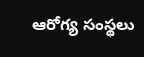ఆరోగ్య సంస్థలు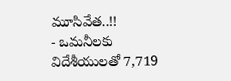మూసివేత..!!
- ఒమనీలకు విదేశీయులతో 7,719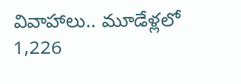వివాహాలు.. మూడేళ్లలో 1,226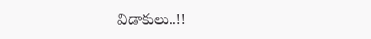విడాకులు..!!